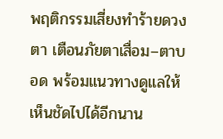พฤติกรรมเสี่ยงทำร้ายดวงตา เตือนภัยตาเสื่อม–ตาบอด พร้อมแนวทางดูแลให้เห็นชัดไปได้อีกนาน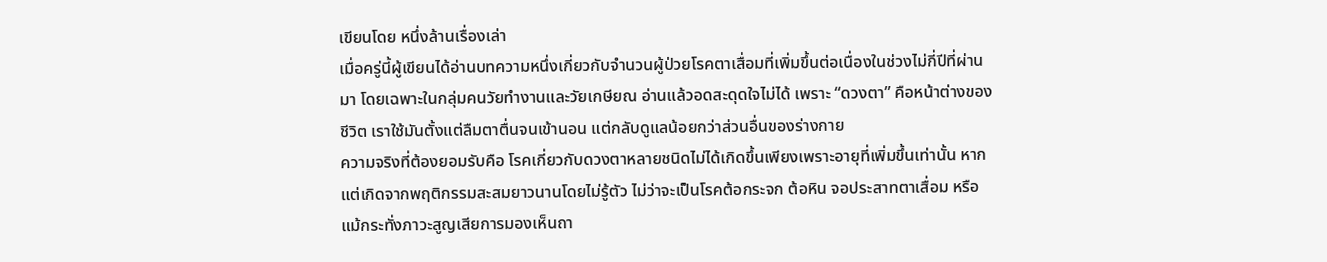เขียนโดย หนึ่งล้านเรื่องเล่า
เมื่อครู่นี้ผู้เขียนได้อ่านบทความหนึ่งเกี่ยวกับจำนวนผู้ป่วยโรคตาเสื่อมที่เพิ่มขึ้นต่อเนื่องในช่วงไม่กี่ปีที่ผ่านมา โดยเฉพาะในกลุ่มคนวัยทำงานและวัยเกษียณ อ่านแล้วอดสะดุดใจไม่ได้ เพราะ “ดวงตา” คือหน้าต่างของชีวิต เราใช้มันตั้งแต่ลืมตาตื่นจนเข้านอน แต่กลับดูแลน้อยกว่าส่วนอื่นของร่างกาย
ความจริงที่ต้องยอมรับคือ โรคเกี่ยวกับดวงตาหลายชนิดไม่ได้เกิดขึ้นเพียงเพราะอายุที่เพิ่มขึ้นเท่านั้น หากแต่เกิดจากพฤติกรรมสะสมยาวนานโดยไม่รู้ตัว ไม่ว่าจะเป็นโรคต้อกระจก ต้อหิน จอประสาทตาเสื่อม หรือแม้กระทั่งภาวะสูญเสียการมองเห็นถา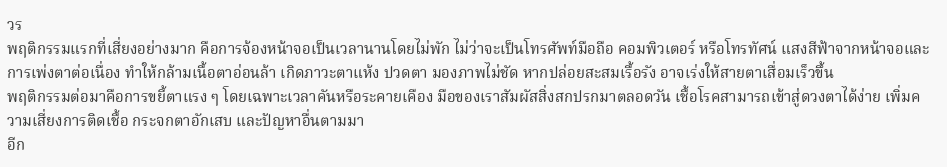วร
พฤติกรรมแรกที่เสี่ยงอย่างมาก คือการจ้องหน้าจอเป็นเวลานานโดยไม่พัก ไม่ว่าจะเป็นโทรศัพท์มือถือ คอมพิวเตอร์ หรือโทรทัศน์ แสงสีฟ้าจากหน้าจอและการเพ่งตาต่อเนื่อง ทำให้กล้ามเนื้อตาอ่อนล้า เกิดภาวะตาแห้ง ปวดตา มองภาพไม่ชัด หากปล่อยสะสมเรื้อรัง อาจเร่งให้สายตาเสื่อมเร็วขึ้น
พฤติกรรมต่อมาคือการขยี้ตาแรง ๆ โดยเฉพาะเวลาคันหรือระคายเคือง มือของเราสัมผัสสิ่งสกปรกมาตลอดวัน เชื้อโรคสามารถเข้าสู่ดวงตาได้ง่าย เพิ่มความเสี่ยงการติดเชื้อ กระจกตาอักเสบ และปัญหาอื่นตามมา
อีก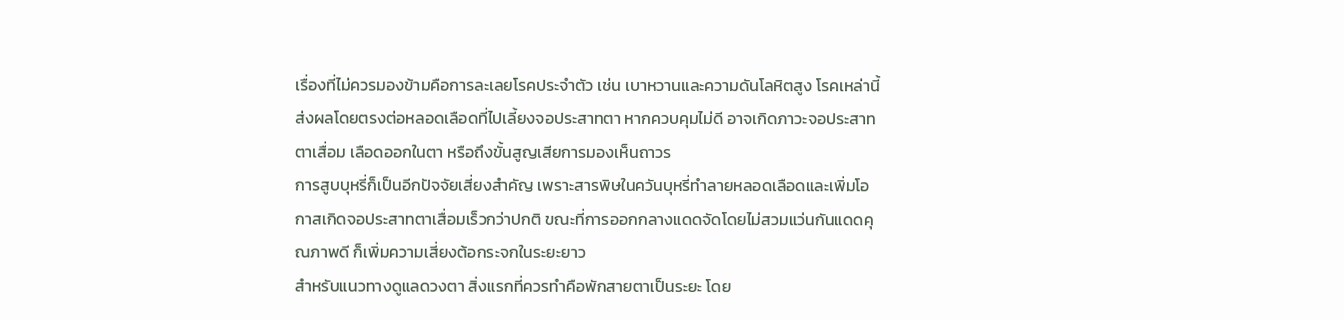เรื่องที่ไม่ควรมองข้ามคือการละเลยโรคประจำตัว เช่น เบาหวานและความดันโลหิตสูง โรคเหล่านี้ส่งผลโดยตรงต่อหลอดเลือดที่ไปเลี้ยงจอประสาทตา หากควบคุมไม่ดี อาจเกิดภาวะจอประสาทตาเสื่อม เลือดออกในตา หรือถึงขั้นสูญเสียการมองเห็นถาวร
การสูบบุหรี่ก็เป็นอีกปัจจัยเสี่ยงสำคัญ เพราะสารพิษในควันบุหรี่ทำลายหลอดเลือดและเพิ่มโอกาสเกิดจอประสาทตาเสื่อมเร็วกว่าปกติ ขณะที่การออกกลางแดดจัดโดยไม่สวมแว่นกันแดดคุณภาพดี ก็เพิ่มความเสี่ยงต้อกระจกในระยะยาว
สำหรับแนวทางดูแลดวงตา สิ่งแรกที่ควรทำคือพักสายตาเป็นระยะ โดย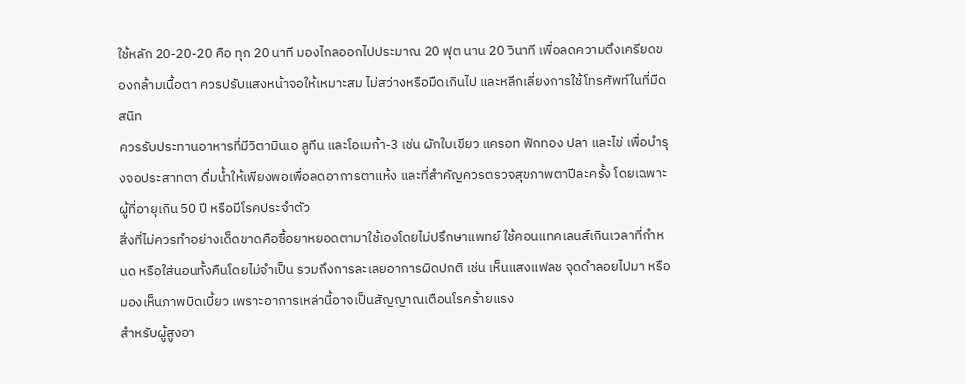ใช้หลัก 20-20-20 คือ ทุก 20 นาที มองไกลออกไปประมาณ 20 ฟุต นาน 20 วินาที เพื่อลดความตึงเครียดของกล้ามเนื้อตา ควรปรับแสงหน้าจอให้เหมาะสม ไม่สว่างหรือมืดเกินไป และหลีกเลี่ยงการใช้โทรศัพท์ในที่มืดสนิท
ควรรับประทานอาหารที่มีวิตามินเอ ลูทีน และโอเมก้า-3 เช่น ผักใบเขียว แครอท ฟักทอง ปลา และไข่ เพื่อบำรุงจอประสาทตา ดื่มน้ำให้เพียงพอเพื่อลดอาการตาแห้ง และที่สำคัญควรตรวจสุขภาพตาปีละครั้ง โดยเฉพาะผู้ที่อายุเกิน 50 ปี หรือมีโรคประจำตัว
สิ่งที่ไม่ควรทำอย่างเด็ดขาดคือซื้อยาหยอดตามาใช้เองโดยไม่ปรึกษาแพทย์ ใช้คอนแทคเลนส์เกินเวลาที่กำหนด หรือใส่นอนทั้งคืนโดยไม่จำเป็น รวมถึงการละเลยอาการผิดปกติ เช่น เห็นแสงแฟลช จุดดำลอยไปมา หรือมองเห็นภาพบิดเบี้ยว เพราะอาการเหล่านี้อาจเป็นสัญญาณเตือนโรคร้ายแรง
สำหรับผู้สูงอา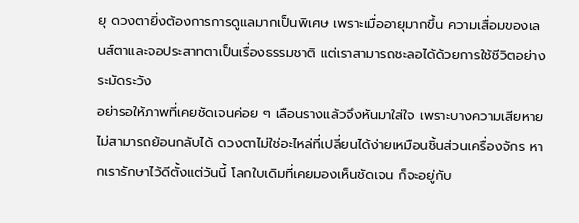ยุ ดวงตายิ่งต้องการการดูแลมากเป็นพิเศษ เพราะเมื่ออายุมากขึ้น ความเสื่อมของเลนส์ตาและจอประสาทตาเป็นเรื่องธรรมชาติ แต่เราสามารถชะลอได้ด้วยการใช้ชีวิตอย่างระมัดระวัง
อย่ารอให้ภาพที่เคยชัดเจนค่อย ๆ เลือนรางแล้วจึงหันมาใส่ใจ เพราะบางความเสียหายไม่สามารถย้อนกลับได้ ดวงตาไม่ใช่อะไหล่ที่เปลี่ยนได้ง่ายเหมือนชิ้นส่วนเครื่องจักร หากเรารักษาไว้ดีตั้งแต่วันนี้ โลกใบเดิมที่เคยมองเห็นชัดเจน ก็จะอยู่กับ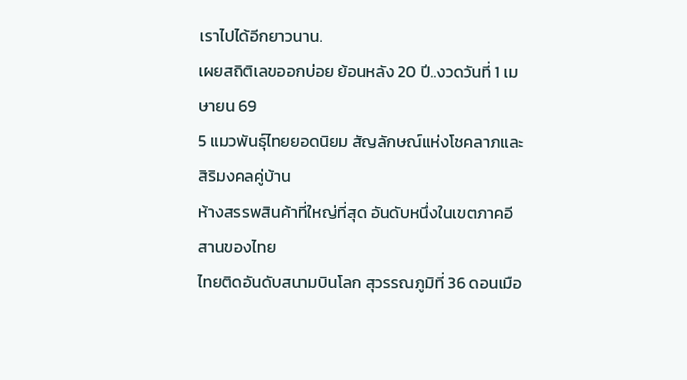เราไปได้อีกยาวนาน.
เผยสถิติเลขออกบ่อย ย้อนหลัง 20 ปี..งวดวันที่ 1 เมษายน 69
5 แมวพันธุ์ไทยยอดนิยม สัญลักษณ์แห่งโชคลาภและสิริมงคลคู่บ้าน
ห้างสรรพสินค้าที่ใหญ่ที่สุด อันดับหนึ่งในเขตภาคอีสานของไทย
ไทยติดอันดับสนามบินโลก สุวรรณภูมิที่ 36 ดอนเมือ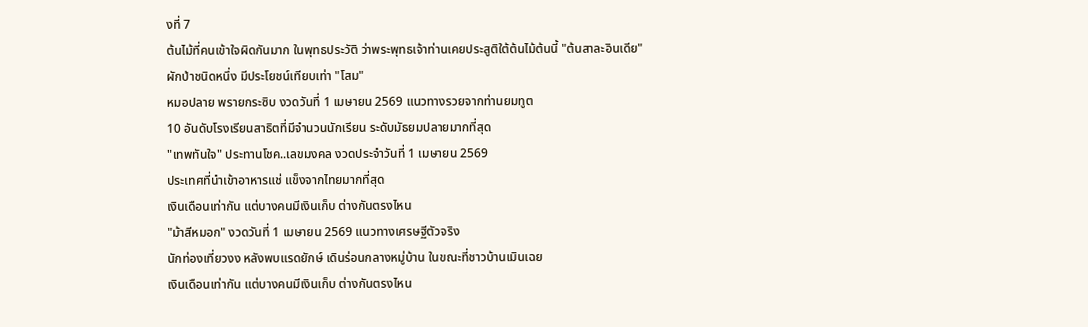งที่ 7
ต้นไม้ที่คนเข้าใจผิดกันมาก ในพุทธประวัติ ว่าพระพุทธเจ้าท่านเคยประสูติใต้ต้นไม้ต้นนี้ "ต้นสาละอินเดีย"
ผักป่าชนิดหนึ่ง มีประโยชน์เทียบเท่า "โสม"
หมอปลาย พรายกระซิบ งวดวันที่ 1 เมษายน 2569 แนวทางรวยจากท่านยมทูต
10 อันดับโรงเรียนสาธิตที่มีจำนวนนักเรียน ระดับมัธยมปลายมากที่สุด
"เทพทันใจ" ประทานโชค..เลขมงคล งวดประจำวันที่ 1 เมษายน 2569
ประเทศที่นําเข้าอาหารแช่ แข็งจากไทยมากที่สุด
เงินเดือนเท่ากัน แต่บางคนมีเงินเก็บ ต่างกันตรงไหน
"ม้าสีหมอก" งวดวันที่ 1 เมษายน 2569 แนวทางเศรษฐีตัวจริง
นักท่องเที่ยวงง หลังพบแรดยักษ์ เดินร่อนกลางหมู่บ้าน ในขณะที่ชาวบ้านเมินเฉย
เงินเดือนเท่ากัน แต่บางคนมีเงินเก็บ ต่างกันตรงไหน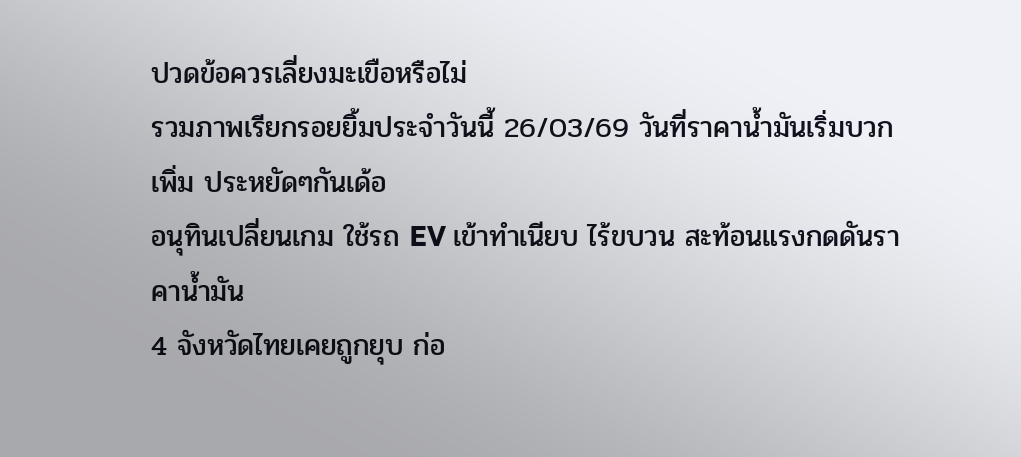ปวดข้อควรเลี่ยงมะเขือหรือไม่
รวมภาพเรียกรอยยิ้มประจำวันนี้ 26/03/69 วันที่ราคาน้ำมันเริ่มบวกเพิ่ม ประหยัดๆกันเด้อ
อนุทินเปลี่ยนเกม ใช้รถ EV เข้าทำเนียบ ไร้ขบวน สะท้อนแรงกดดันราคาน้ำมัน
4 จังหวัดไทยเคยถูกยุบ ก่อ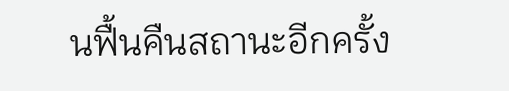นฟื้นคืนสถานะอีกครั้ง